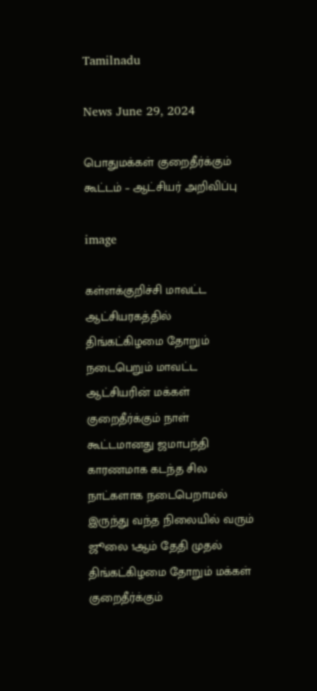Tamilnadu

News June 29, 2024

பொதுமக்கள் குறைதீர்க்கும் கூட்டம் – ஆட்சியர் அறிவிப்பு

image

கள்ளக்குறிச்சி மாவட்ட ஆட்சியரகத்தில் திங்கட்கிழமை தோறும் நடைபெறும் மாவட்ட ஆட்சியரின் மக்கள் குறைதீர்க்கும் நாள் கூட்டமானது ஜமாபந்தி காரணமாக கடந்த சில நாட்களாக நடைபெறாமல் இருந்து வந்த நிலையில் வரும் ஜூலை 1ஆம் தேதி முதல் திங்கட்கிழமை தோறும் மக்கள் குறைதீர்க்கும்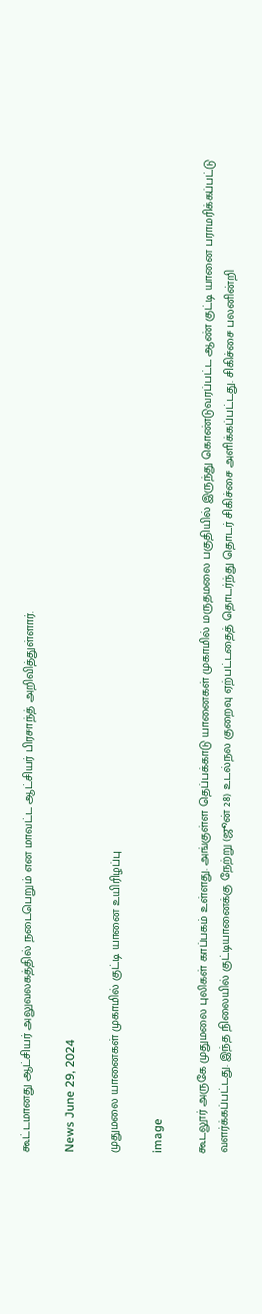கூட்டமானது ஆட்சியர் அலுவலகத்தில் நடைபெறும் என மாவட்ட ஆட்சியர் பிரசாந்த் அறிவித்துள்ளார்.

News June 29, 2024

முதுமலை யானைகள் முகாமில் குட்டி யானை உயிரிழப்பு

image

கூடலூர் அருகே முதுமலை புலிகள் காப்பகம் உள்ளது. அங்குள்ள தெப்பக்காடு யானைகள் முகாமில் மருதமலை பகுதியில் இருந்து கொண்டுவரப்பட்ட ஆண் குட்டி யானை பராமரிக்கப்பட்டு வளர்க்கப்பட்டது. இந்த நிலையில் குட்டியானைக்கு நேற்று (ஜூன் 28) உடல்நல குறைவு ஏற்பட்டதைத் தொடர்ந்து தொடர் சிகிச்சை அளிக்கப்பட்டது. சிகிச்சை பலனின்றி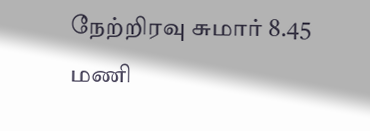நேற்றிரவு சுமார் 8.45 மணி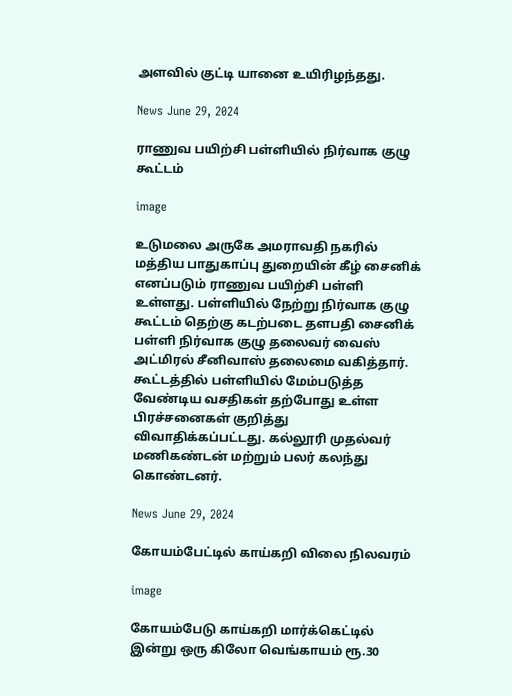அளவில் குட்டி யானை உயிரிழந்தது.

News June 29, 2024

ராணுவ பயிற்சி பள்ளியில் நிர்வாக குழு கூட்டம்

image

உடுமலை அருகே அமராவதி நகரில் மத்திய பாதுகாப்பு துறையின் கீழ் சைனிக் எனப்படும் ராணுவ பயிற்சி பள்ளி உள்ளது. பள்ளியில் நேற்று நிர்வாக குழு கூட்டம் தெற்கு கடற்படை தளபதி சைனிக் பள்ளி நிர்வாக குழு தலைவர் வைஸ் அட்மிரல் சீனிவாஸ் தலைமை வகித்தார். கூட்டத்தில் பள்ளியில் மேம்படுத்த வேண்டிய வசதிகள் தற்போது உள்ள பிரச்சனைகள் குறித்து விவாதிக்கப்பட்டது. கல்லூரி முதல்வர் மணிகண்டன் மற்றும் பலர் கலந்து கொண்டனர்.

News June 29, 2024

கோயம்பேட்டில் காய்கறி விலை நிலவரம்

image

கோயம்பேடு காய்கறி மார்க்கெட்டில் இன்று ஒரு கிலோ வெங்காயம் ரூ.30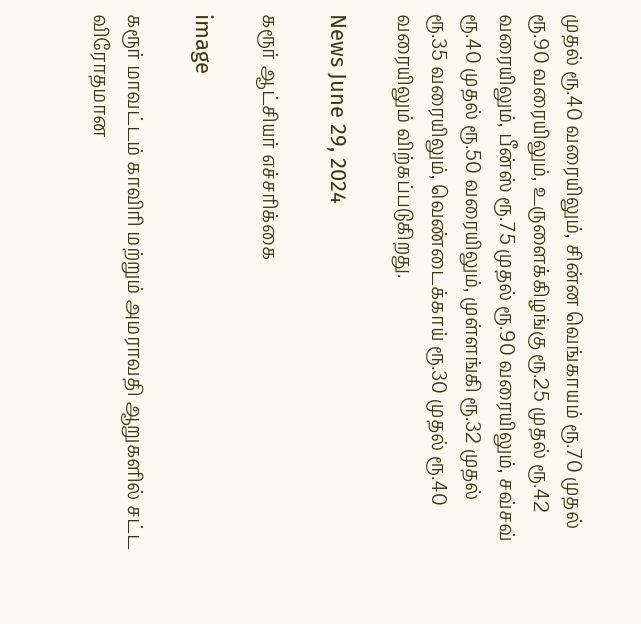முதல் ரூ.40 வரையிலும், சின்ன வெங்காயம் ரூ.70 முதல் ரூ.90 வரையிலும், உருளைக்கிழங்கு ரூ.25 முதல் ரூ.42 வரையிலும், பீன்ஸ் ரூ.75 முதல் ரூ.90 வரையிலும், சவ்சவ் ரூ.40 முதல் ரூ.50 வரையிலும், முள்ளங்கி ரூ.32 முதல் ரூ.35 வரையிலும், வெண்டைக்காய் ரூ.30 முதல் ரூ.40 வரையிலும் விற்கப்படுகிறது.

News June 29, 2024

கரூர் ஆட்சியர் எச்சரிக்கை

image

கரூர் மாவட்டம் காவிரி மற்றும் அமராவதி ஆறுகளில் சட்ட விரோதமான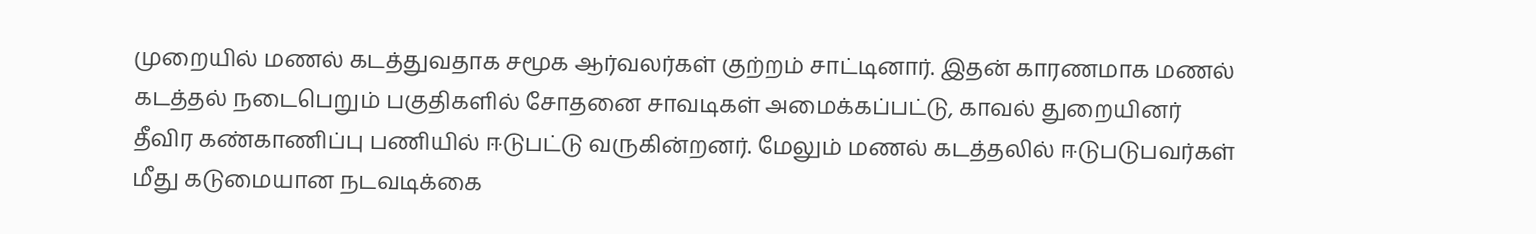முறையில் மணல் கடத்துவதாக சமூக ஆர்வலர்கள் குற்றம் சாட்டினார். இதன் காரணமாக மணல் கடத்தல் நடைபெறும் பகுதிகளில் சோதனை சாவடிகள் அமைக்கப்பட்டு, காவல் துறையினர் தீவிர கண்காணிப்பு பணியில் ஈடுபட்டு வருகின்றனர். மேலும் மணல் கடத்தலில் ஈடுபடுபவர்கள் மீது கடுமையான நடவடிக்கை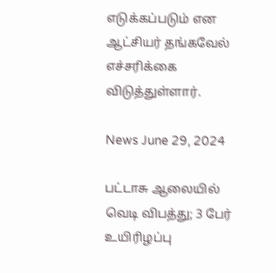எடுக்கப்படும் என ஆட்சியர் தங்கவேல் எச்சரிக்கை விடுத்துள்ளார்.

News June 29, 2024

பட்டாசு ஆலையில் வெடி விபத்து; 3 பேர் உயிரிழப்பு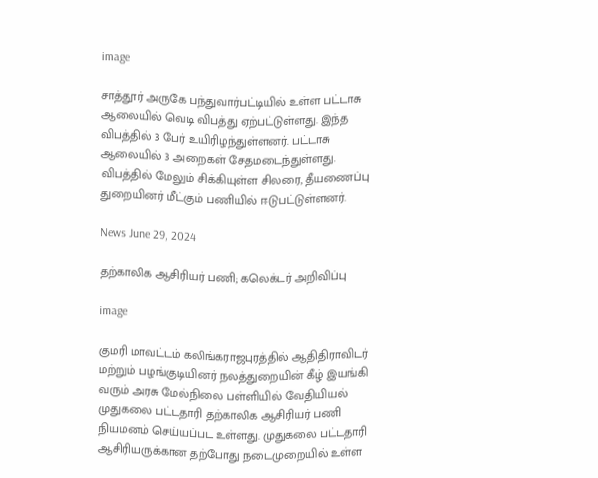image

சாத்தூர் அருகே பந்துவார்பட்டியில் உள்ள பட்டாசு ஆலையில் வெடி விபத்து ஏற்பட்டுள்ளது. இந்த விபத்தில் 3 பேர் உயிரிழந்துள்ளனர். பட்டாசு ஆலையில் 3 அறைகள் சேதமடைந்துள்ளது. விபத்தில் மேலும் சிக்கியுள்ள சிலரை, தீயணைப்பு துறையினர் மீட்கும் பணியில் ஈடுபட்டுள்ளனர்.

News June 29, 2024

தற்காலிக ஆசிரியர் பணி; கலெக்டர் அறிவிப்பு

image

குமரி மாவட்டம் கலிங்கராஜபுரத்தில் ஆதிதிராவிடர் மற்றும் பழங்குடியினர் நலத்துறையின் கீழ் இயங்கி வரும் அரசு மேல்நிலை பள்ளியில் வேதியியல் முதுகலை பட்டதாரி தற்காலிக ஆசிரியர் பணி நியமனம் செய்யப்பட உள்ளது. முதுகலை பட்டதாரி ஆசிரியருக்கான தற்போது நடைமுறையில் உள்ள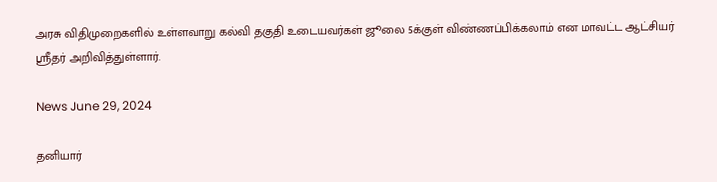அரசு விதிமுறைகளில் உள்ளவாறு கல்வி தகுதி உடையவர்கள் ஜூலை 5க்குள் விண்ணப்பிக்கலாம் என மாவட்ட ஆட்சியர் ஸ்ரீதர் அறிவித்துள்ளார்.

News June 29, 2024

தனியார்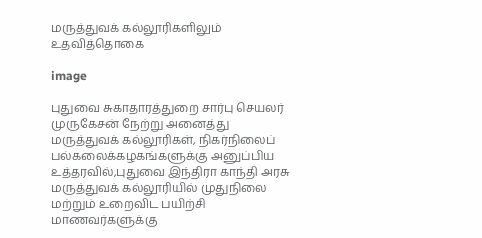மருத்துவக் கல்லூரிகளிலும் உதவித்தொகை

image

புதுவை சுகாதாரத்துறை சார்பு செயலர் முருகேசன் நேற்று அனைத்து மருத்துவக் கல்லூரிகள், நிகர்நிலைப் பல்கலைக்கழகங்களுக்கு அனுப்பிய உத்தரவில்,புதுவை இந்திரா காந்தி அரசு மருத்துவக் கல்லூரியில் முதுநிலை மற்றும் உறைவிட பயிற்சி மாணவர்களுக்கு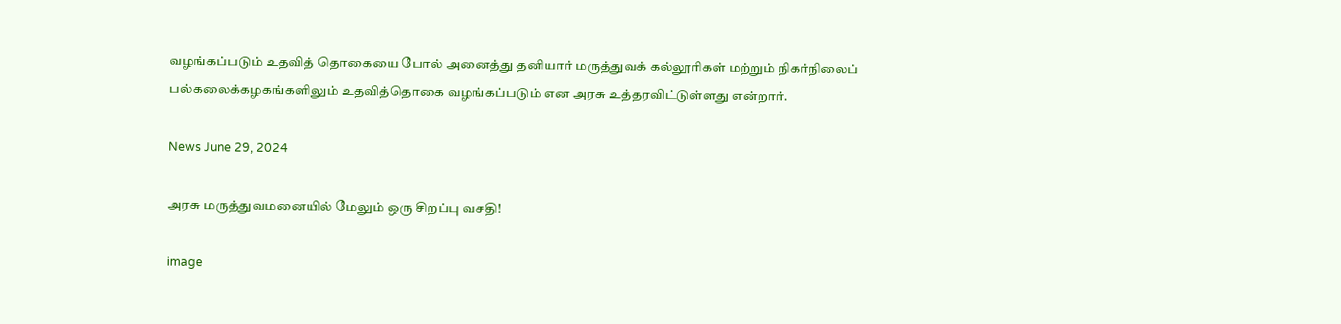வழங்கப்படும் உதவித் தொகையை போல் அனைத்து தனியார் மருத்துவக் கல்லூரிகள் மற்றும் நிகர்நிலைப் பல்கலைக்கழகங்களிலும் உதவித்தொகை வழங்கப்படும் என அரசு உத்தரவிட்டுள்ளது என்றார்.

News June 29, 2024

அரசு மருத்துவமனையில் மேலும் ஒரு சிறப்பு வசதி!

image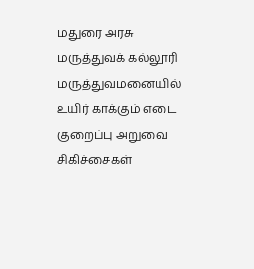மதுரை அரசு மருத்துவக் கல்லூரி மருத்துவமனையில் உயிர் காக்கும் எடை குறைப்பு அறுவை சிகிச்சைகள்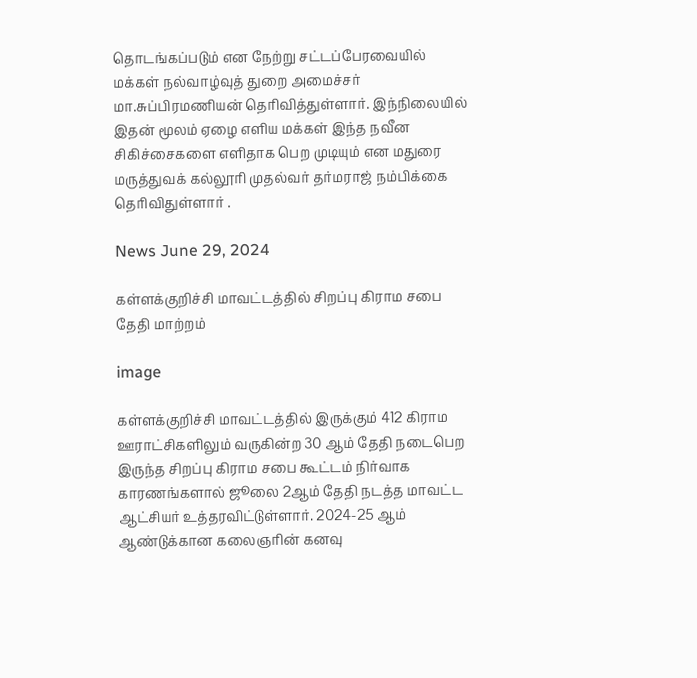தொடங்கப்படும் என நேற்று சட்டப்பேரவையில் மக்கள் நல்வாழ்வுத் துறை அமைச்சர் மா.சுப்பிரமணியன் தெரிவித்துள்ளார். இந்நிலையில் இதன் மூலம் ஏழை எளிய மக்கள் இந்த நவீன சிகிச்சைகளை எளிதாக பெற முடியும் என மதுரை மருத்துவக் கல்லூரி முதல்வர் தர்மராஜ் நம்பிக்கை தெரிவிதுள்ளார் .

News June 29, 2024

கள்ளக்குறிச்சி மாவட்டத்தில் சிறப்பு கிராம சபை தேதி மாற்றம்

image

கள்ளக்குறிச்சி மாவட்டத்தில் இருக்கும் 412 கிராம ஊராட்சிகளிலும் வருகின்ற 30 ஆம் தேதி நடைபெற இருந்த சிறப்பு கிராம சபை கூட்டம் நிர்வாக காரணங்களால் ஜூலை 2ஆம் தேதி நடத்த மாவட்ட ஆட்சியர் உத்தரவிட்டுள்ளார். 2024-25 ஆம் ஆண்டுக்கான கலைஞரின் கனவு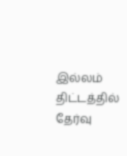இல்லம் திட்டத்தில் தேர்வு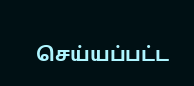செய்யப்பட்ட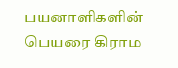பயனாளிகளின் பெயரை கிராம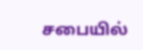சபையில்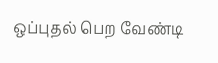ஒப்புதல் பெற வேண்டி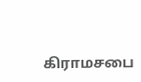கிராமசபை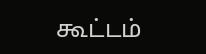கூட்டம்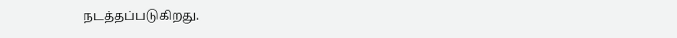நடத்தப்படுகிறது.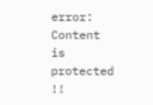error: Content is protected !!